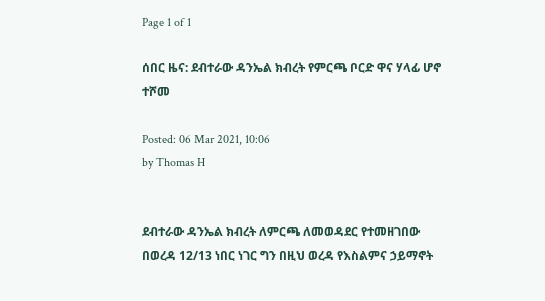Page 1 of 1

ሰበር ዜና: ደብተራው ዳንኤል ክብረት የምርጫ ቦርድ ዋና ሃላፊ ሆኖ ተሾመ

Posted: 06 Mar 2021, 10:06
by Thomas H


ደብተራው ዳንኤል ክብረት ለምርጫ ለመወዳደር የተመዘገበው በወረዳ 12/13 ነበር ነገር ግን በዚህ ወረዳ የእስልምና ኃይማኖት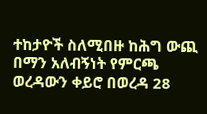ተከታዮች ስለሚበዙ ከሕግ ውጪ በማን አለብኝነት የምርጫ ወረዳውን ቀይሮ በወረዳ 28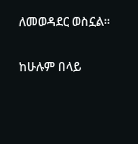ለመወዳደር ወስኗል።

ከሁሉም በላይ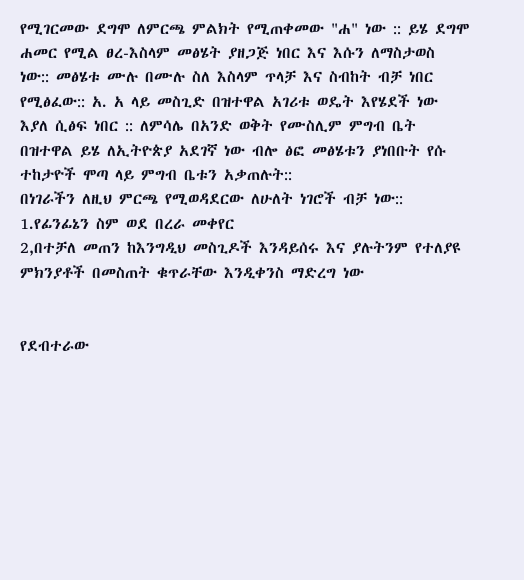የሚገርመው ደግሞ ለምርጫ ምልክት የሚጠቀመው "ሐ" ነው :: ይሄ ደግሞ ሐመር የሚል ፀረ-እስላም መፅሄት ያዘጋጅ ነበር እና እሱን ለማስታወስ ነው:: መፅሄቱ ሙሉ በሙሉ ስለ እስላም ጥላቻ እና ስብከት ብቻ ነበር የሚፅፈው:: አ. አ ላይ መስጊድ በዝተዋል አገሪቱ ወዴት እየሄደች ነው እያለ ሲፅፍ ነበር :: ለምሳሌ በአንድ ወቅት የሙስሊም ምግብ ቤት በዝተዋል ይሄ ለኢትዮጵያ አደገኛ ነው ብሎ ፅፎ መፅሄቱን ያነበቡት የሱ ተከታዮች ሞጣ ላይ ምግብ ቤቱን አቃጠሉት::
በነገራችን ለዚህ ምርጫ የሚወዳደርው ለሁለት ነገሮች ብቻ ነው::
1.የፊንፊኔን ስም ወደ በረራ መቀየር
2,በተቻለ መጠን ከእንግዲህ መስጊዶች እንዳይሰሩ እና ያሉትንም የተለያዩ ምክንያቶች በመስጠት ቁጥራቸው እንዲቀንስ ማድረግ ነው


የደብተራው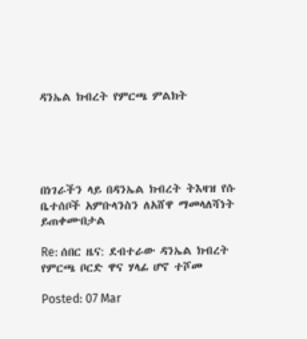ዳንኤል ክብረት የምርጫ ምልክት





በነገራችን ላይ በዳንኤል ክብረት ትእዛዝ የሱ ቤተሰቦች አምቡላንስን ለአሸዋ ማመላለሻነት ይጠቀሙበታል

Re: ሰበር ዜና: ደብተራው ዳንኤል ክብረት የምርጫ ቦርድ ዋና ሃላፊ ሆኖ ተሾመ

Posted: 07 Mar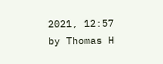2021, 12:57
by Thomas H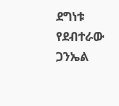ደግነቱ የደብተራው ጋንኤል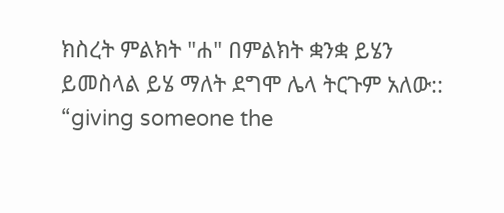ክስረት ምልክት "ሐ" በምልክት ቋንቋ ይሄን ይመስላል ይሄ ማለት ደግሞ ሌላ ትርጉም አለው:: “giving someone the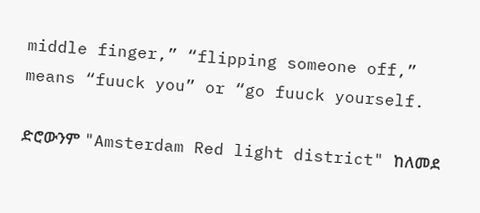middle finger,” “flipping someone off,” means “fuuck you” or “go fuuck yourself.

ድሮውንም "Amsterdam Red light district" ከለመደ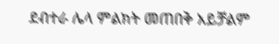ደብተራ ሌላ ምልክት መጠበቅ አይቻልም